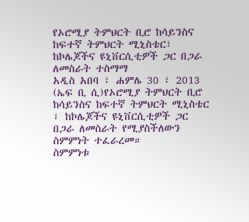የኦሮሚያ ትምህርት ቢሮ ከሳይንስና ከፍተኛ ትምህርት ሚኒስቴር፣ ከኮሌጆችና ዩኒቨርሲቲዎች ጋር በጋራ ለመስራት ተስማማ
አዲስ አበባ ፣ ሐምሌ 30 ፣ 2013 (ኤፍ ቢ ሲ)የኦሮሚያ ትምህርት ቢሮ ከሳይንስና ከፍተኛ ትምህርት ሚኒስቴር ፣ ከኮሌጆችና ዩኒቨርሲቲዎች ጋር በጋራ ለመስራት የሚያስችለውን ስምምነት ተፈራረመ።
ስምምነቱ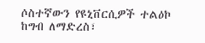ሶስተኛውን የዩኒቨርሲዎች ተልዕኮ ከግብ ለማድረስ፣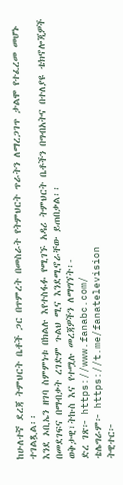ከሁለተኛ ደረጃ ትምህርት ቤቶች ጋር በጥምረት በመስራት የትምህርት ጥራትን ለማረጋገጥ ታልሞ የተፈረመ መሆኑ ተገልጿል፡፡
እንደ ኦቢኤን ዘገባ ስምምነቱ በክልሉ እየተስፋፉ የሚገኙ አዳሪ ትምህርት ቤቶችን በግብአትና በተለያዩ ቴክኖሎጂዎች በመደገፍና በማብቃት ረገድም ጉልህ ሚና እንደሚኖራቸው ይጠበቃል፡፡
ወቅታዊ፣ትኩስ እና የተሟሉ መረጃዎችን ለማግኘት፡-
ድረ ገጽ፦ https://www.fanabc.com/
ቴሌግራም፦ https://t.me/fanatelevision
ትዊተር፦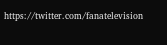https://twitter.com/fanatelevision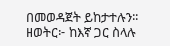በመወዳጀት ይከታተሉን፡፡
ዘወትር፦ ከእኛ ጋር ስላሉ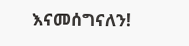እናመሰግናለን!